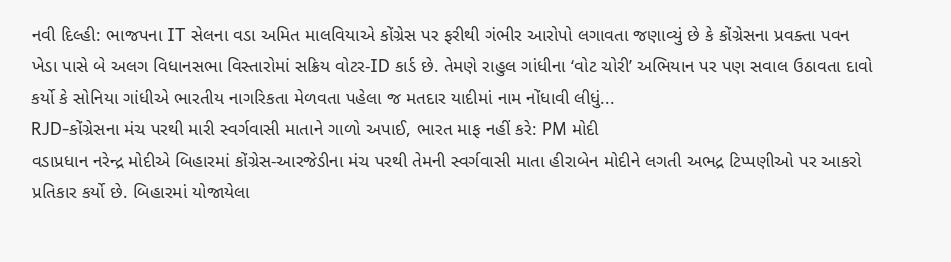નવી દિલ્હી: ભાજપના IT સેલના વડા અમિત માલવિયાએ કોંગ્રેસ પર ફરીથી ગંભીર આરોપો લગાવતા જણાવ્યું છે કે કોંગ્રેસના પ્રવક્તા પવન ખેડા પાસે બે અલગ વિધાનસભા વિસ્તારોમાં સક્રિય વોટર-ID કાર્ડ છે. તેમણે રાહુલ ગાંધીના ‘વોટ ચોરી’ અભિયાન પર પણ સવાલ ઉઠાવતા દાવો કર્યો કે સોનિયા ગાંધીએ ભારતીય નાગરિકતા મેળવતા પહેલા જ મતદાર યાદીમાં નામ નોંધાવી લીધું...
RJD-કોંગ્રેસના મંચ પરથી મારી સ્વર્ગવાસી માતાને ગાળો અપાઈ, ભારત માફ નહીં કરે: PM મોદી
વડાપ્રધાન નરેન્દ્ર મોદીએ બિહારમાં કોંગ્રેસ-આરજેડીના મંચ પરથી તેમની સ્વર્ગવાસી માતા હીરાબેન મોદીને લગતી અભદ્ર ટિપ્પણીઓ પર આકરો પ્રતિકાર કર્યો છે. બિહારમાં યોજાયેલા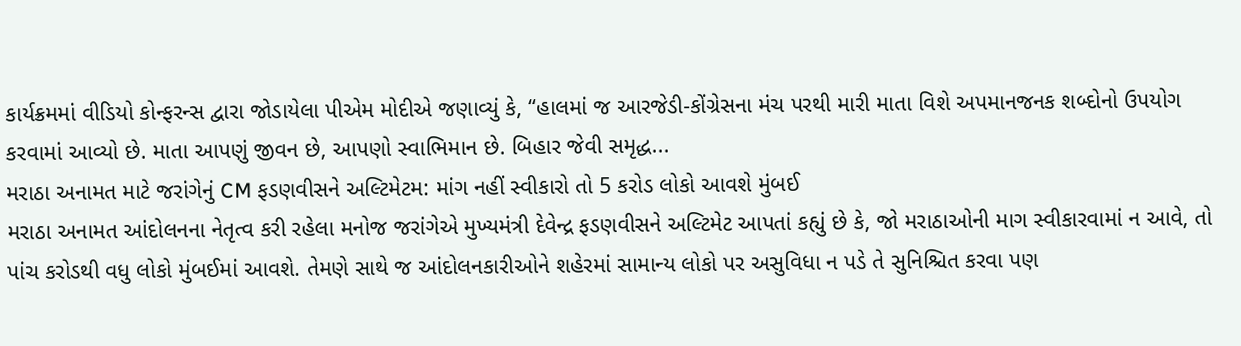કાર્યક્રમમાં વીડિયો કોન્ફરન્સ દ્વારા જોડાયેલા પીએમ મોદીએ જણાવ્યું કે, “હાલમાં જ આરજેડી-કોંગ્રેસના મંચ પરથી મારી માતા વિશે અપમાનજનક શબ્દોનો ઉપયોગ કરવામાં આવ્યો છે. માતા આપણું જીવન છે, આપણો સ્વાભિમાન છે. બિહાર જેવી સમૃદ્ધ...
મરાઠા અનામત માટે જરાંગેનું CM ફડણવીસને અલ્ટિમેટમ: માંગ નહીં સ્વીકારો તો 5 કરોડ લોકો આવશે મુંબઈ
મરાઠા અનામત આંદોલનના નેતૃત્વ કરી રહેલા મનોજ જરાંગેએ મુખ્યમંત્રી દેવેન્દ્ર ફડણવીસને અલ્ટિમેટ આપતાં કહ્યું છે કે, જો મરાઠાઓની માગ સ્વીકારવામાં ન આવે, તો પાંચ કરોડથી વધુ લોકો મુંબઈમાં આવશે. તેમણે સાથે જ આંદોલનકારીઓને શહેરમાં સામાન્ય લોકો પર અસુવિધા ન પડે તે સુનિશ્ચિત કરવા પણ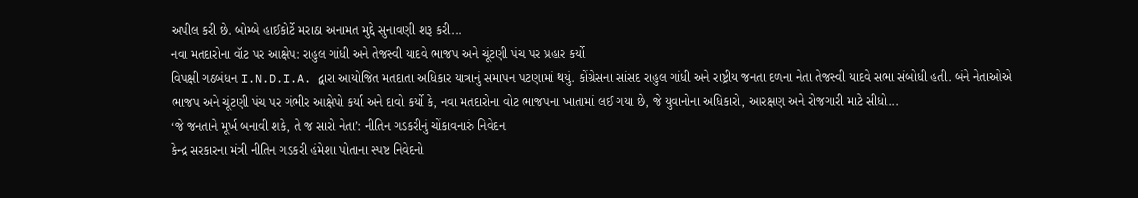અપીલ કરી છે. બોમ્બે હાઈકોર્ટે મરાઠા અનામત મુદ્દે સુનાવણી શરૂ કરી...
નવા મતદારોના વૉટ પર આક્ષેપ: રાહુલ ગાંધી અને તેજસ્વી યાદવે ભાજપ અને ચૂંટણી પંચ પર પ્રહાર કર્યો
વિપક્ષી ગઠબંધન I.N.D.I.A. દ્વારા આયોજિત મતદાતા અધિકાર યાત્રાનું સમાપન પટણામાં થયું. કોંગ્રેસના સાંસદ રાહુલ ગાંધી અને રાષ્ટ્રીય જનતા દળના નેતા તેજસ્વી યાદવે સભા સંબોધી હતી. બંને નેતાઓએ ભાજપ અને ચૂંટણી પંચ પર ગંભીર આક્ષેપો કર્યા અને દાવો કર્યો કે, નવા મતદારોના વોટ ભાજપના ખાતામાં લઈ ગયા છે, જે યુવાનોના અધિકારો, આરક્ષણ અને રોજગારી માટે સીધો...
‘જે જનતાને મૂર્ખ બનાવી શકે, તે જ સારો નેતા’: નીતિન ગડકરીનું ચોંકાવનારું નિવેદન
કેન્દ્ર સરકારના મંત્રી નીતિન ગડકરી હંમેશા પોતાના સ્પષ્ટ નિવેદનો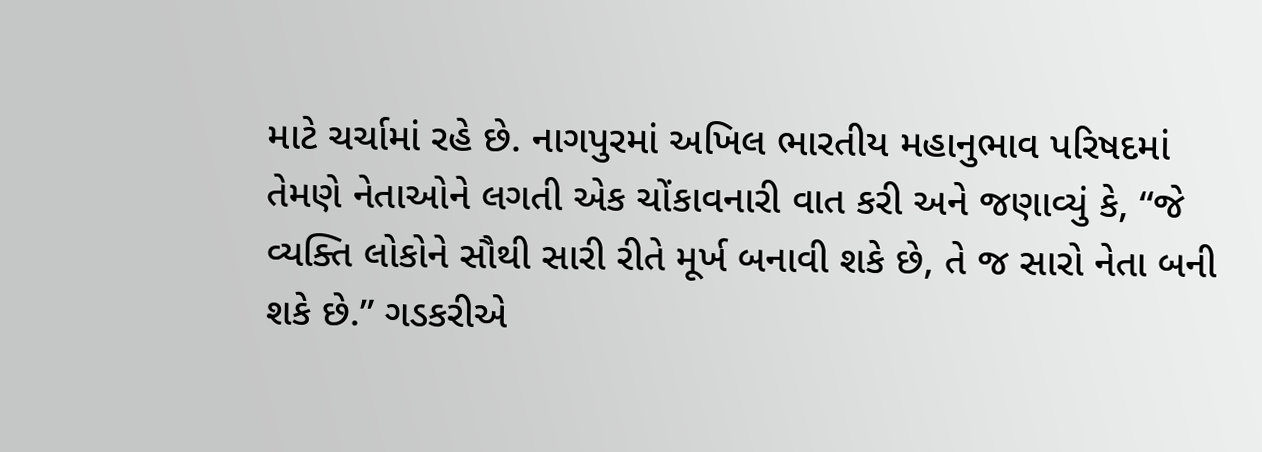માટે ચર્ચામાં રહે છે. નાગપુરમાં અખિલ ભારતીય મહાનુભાવ પરિષદમાં તેમણે નેતાઓને લગતી એક ચોંકાવનારી વાત કરી અને જણાવ્યું કે, “જે વ્યક્તિ લોકોને સૌથી સારી રીતે મૂર્ખ બનાવી શકે છે, તે જ સારો નેતા બની શકે છે.” ગડકરીએ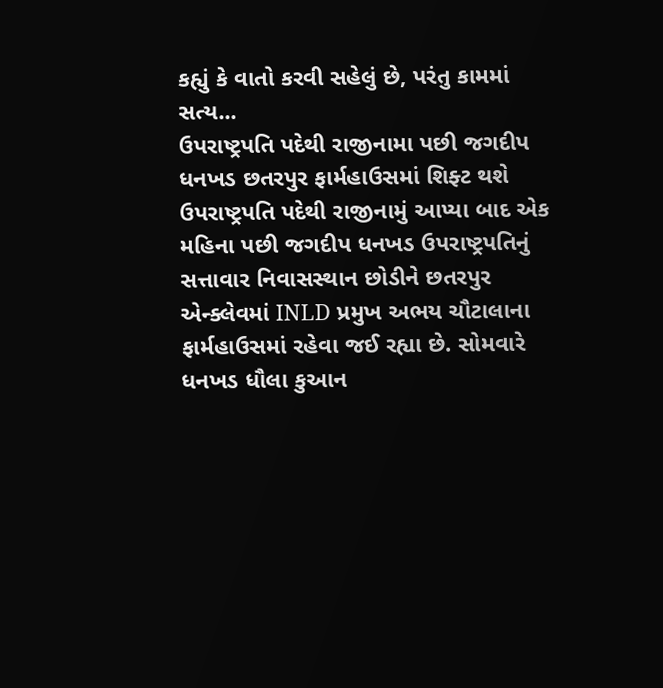કહ્યું કે વાતો કરવી સહેલું છે, પરંતુ કામમાં સત્ય...
ઉપરાષ્ટ્રપતિ પદેથી રાજીનામા પછી જગદીપ ધનખડ છતરપુર ફાર્મહાઉસમાં શિફ્ટ થશે
ઉપરાષ્ટ્રપતિ પદેથી રાજીનામું આપ્યા બાદ એક મહિના પછી જગદીપ ધનખડ ઉપરાષ્ટ્રપતિનું સત્તાવાર નિવાસસ્થાન છોડીને છતરપુર એન્ક્લેવમાં INLD પ્રમુખ અભય ચૌટાલાના ફાર્મહાઉસમાં રહેવા જઈ રહ્યા છે. સોમવારે ધનખડ ધૌલા કુઆન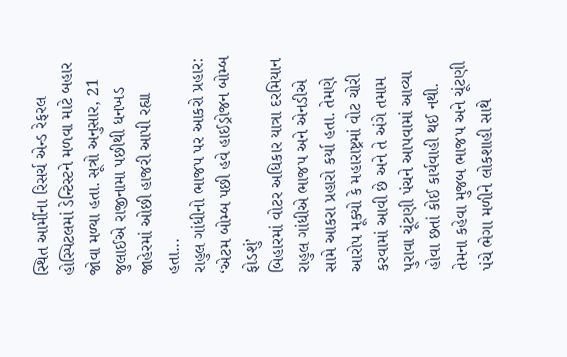સ્થિત આર્મીના રિસર્ચ એન્ડ રેફરલ હોસ્પિટલમાં ડેન્ટિસ્ટને મળવા માટે બહાર જોવા મળ્યા હતા. સૂત્રો અનુસાર, 21 જુલાઈએ રાજીનામા પછીથી ધનખડ જાહેરમાં ઓછી હાજરી આપી રહ્યા હતા...
રાહુલ ગાંધીનો ભાજપ પર આકરો પ્રહાર: ‘એટમ બોમ્બ પછી હવે હાઈડ્રોજન બોમ્બ ફોડશું’
બિહારમાં વોટર અધિકાર યાત્રા દરમિયાન રાહુલ ગાંધીએ ભાજપ અને એનડીએ સામે આકરા પ્રહારો કર્યા હતા. તેમણે આરોપ મૂક્યો કે મહારાષ્ટ્રમાં વોટ ચોરી કરવામાં આવી છે અને તે અંગે તમામ પુરાવા ચૂંટણી પંચને આપવામાં આવ્યા હોવા છતાં કોઈ કાર્યવાહી થઈ નથી. તેમના કહેવા મુજબ ભાજપ અને ચૂંટણી પંચે ભેગા મળીને લોકશાહી સાથે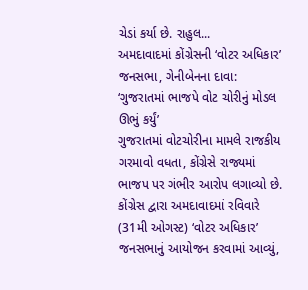ચેડાં કર્યા છે. રાહુલ...
અમદાવાદમાં કોંગ્રેસની ‘વોટર અધિકાર’ જનસભા, ગેનીબેનના દાવા: ‘ગુજરાતમાં ભાજપે વોટ ચોરીનું મોડલ ઊભું કર્યું’
ગુજરાતમાં વોટચોરીના મામલે રાજકીય ગરમાવો વધતા, કોંગ્રેસે રાજ્યમાં ભાજપ પર ગંભીર આરોપ લગાવ્યો છે. કોંગ્રેસ દ્વારા અમદાવાદમાં રવિવારે (31મી ઓગસ્ટ) ‘વોટર અધિકાર’ જનસભાનું આયોજન કરવામાં આવ્યું,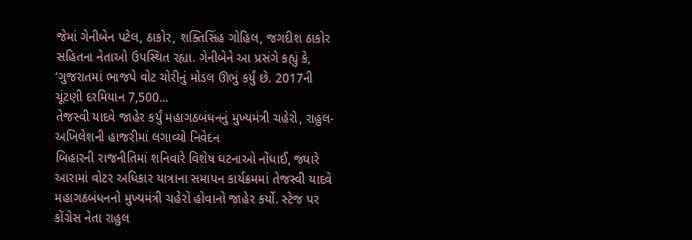જેમાં ગેનીબેન પટેલ, ઠાકોર, શક્તિસિંહ ગોહિલ, જગદીશ ઠાકોર સહિતના નેતાઓ ઉપસ્થિત રહ્યા. ગેનીબેને આ પ્રસંગે કહ્યું કે, ‘ગુજરાતમાં ભાજપે વોટ ચોરીનું મોડલ ઊભું કર્યું છે. 2017ની ચૂંટણી દરમિયાન 7,500...
તેજસ્વી યાદવે જાહેર કર્યું મહાગઠબંધનનું મુખ્યમંત્રી ચહેરો, રાહુલ-અખિલેશની હાજરીમાં લગાવ્યો નિવેદન
બિહારની રાજનીતિમાં શનિવારે વિશેષ ઘટનાઓ નોંધાઈ, જ્યારે આરામાં વોટર અધિકાર યાત્રાના સમાપન કાર્યક્રમમાં તેજસ્વી યાદવે મહાગઠબંધનનો મુખ્યમંત્રી ચહેરો હોવાનો જાહેર કર્યો. સ્ટેજ પર કોંગ્રેસ નેતા રાહુલ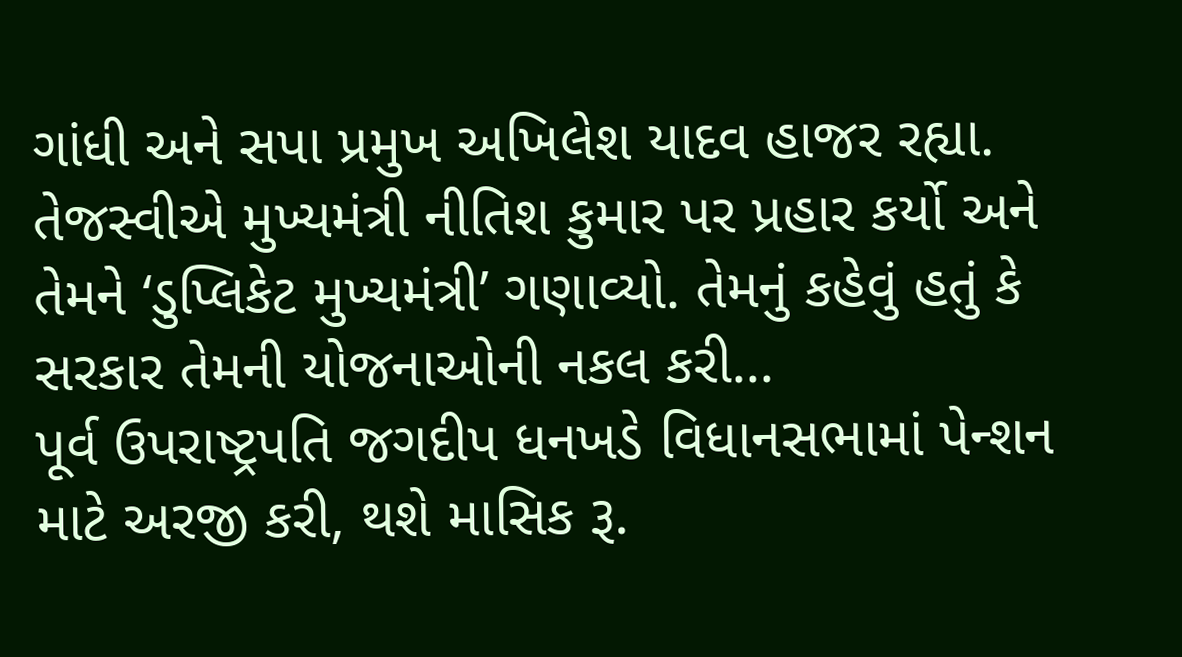ગાંધી અને સપા પ્રમુખ અખિલેશ યાદવ હાજર રહ્યા. તેજસ્વીએ મુખ્યમંત્રી નીતિશ કુમાર પર પ્રહાર કર્યો અને તેમને ‘ડુપ્લિકેટ મુખ્યમંત્રી’ ગણાવ્યો. તેમનું કહેવું હતું કે સરકાર તેમની યોજનાઓની નકલ કરી...
પૂર્વ ઉપરાષ્ટ્રપતિ જગદીપ ધનખડે વિધાનસભામાં પેન્શન માટે અરજી કરી, થશે માસિક રૂ.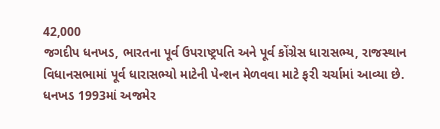42,000
જગદીપ ધનખડ, ભારતના પૂર્વ ઉપરાષ્ટ્રપતિ અને પૂર્વ કોંગ્રેસ ધારાસભ્ય, રાજસ્થાન વિધાનસભામાં પૂર્વ ધારાસભ્યો માટેની પેન્શન મેળવવા માટે ફરી ચર્ચામાં આવ્યા છે. ધનખડ 1993માં અજમેર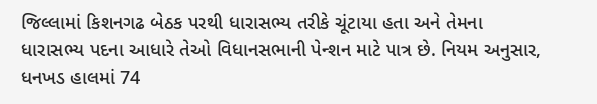જિલ્લામાં કિશનગઢ બેઠક પરથી ધારાસભ્ય તરીકે ચૂંટાયા હતા અને તેમના ધારાસભ્ય પદના આધારે તેઓ વિધાનસભાની પેન્શન માટે પાત્ર છે. નિયમ અનુસાર, ધનખડ હાલમાં 74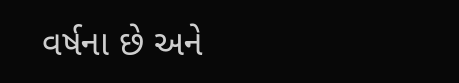વર્ષના છે અને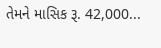તેમને માસિક રૂ. 42,000...